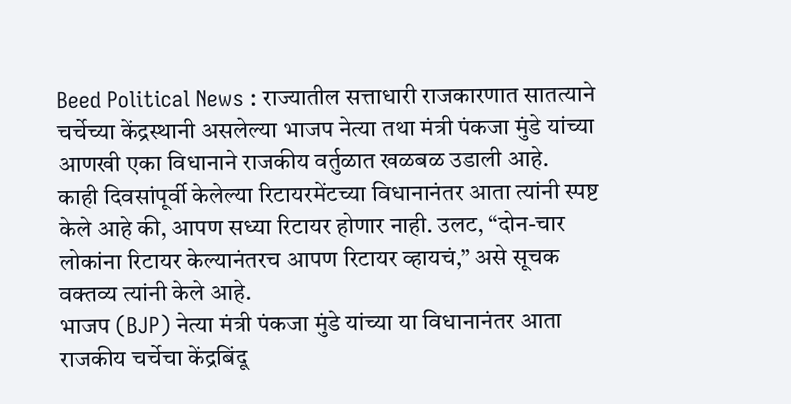Beed Political News : राज्यातील सत्ताधारी राजकारणात सातत्याने चर्चेच्या केंद्रस्थानी असलेल्या भाजप नेत्या तथा मंत्री पंकजा मुंडे यांच्या आणखी एका विधानाने राजकीय वर्तुळात खळबळ उडाली आहे.
काही दिवसांपूर्वी केलेल्या रिटायरमेंटच्या विधानानंतर आता त्यांनी स्पष्ट केले आहे की, आपण सध्या रिटायर होणार नाही. उलट, “दोन-चार लोकांना रिटायर केल्यानंतरच आपण रिटायर व्हायचं,” असे सूचक वक्तव्य त्यांनी केले आहे.
भाजप (BJP) नेत्या मंत्री पंकजा मुंडे यांच्या या विधानानंतर आता राजकीय चर्चेचा केंद्रबिंदू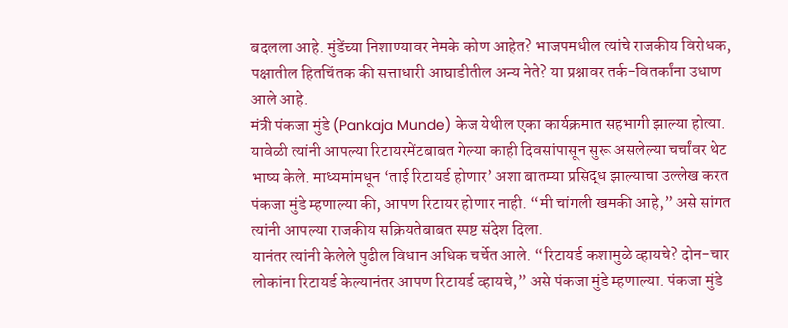बदलला आहे. मुंडेंच्या निशाण्यावर नेमके कोण आहेत? भाजपमधील त्यांचे राजकीय विरोधक, पक्षातील हितचिंतक की सत्ताधारी आघाडीतील अन्य नेते? या प्रश्नावर तर्क-वितर्कांना उधाण आले आहे.
मंत्री पंकजा मुंडे (Pankaja Munde) केज येथील एका कार्यक्रमात सहभागी झाल्या होत्या. यावेळी त्यांनी आपल्या रिटायरमेंटबाबत गेल्या काही दिवसांपासून सुरू असलेल्या चर्चांवर थेट भाष्य केले. माध्यमांमधून ‘ताई रिटायर्ड होणार’ अशा बातम्या प्रसिद्ध झाल्याचा उल्लेख करत पंकजा मुंडे म्हणाल्या की, आपण रिटायर होणार नाही. “मी चांगली खमकी आहे,” असे सांगत त्यांनी आपल्या राजकीय सक्रियतेबाबत स्पष्ट संदेश दिला.
यानंतर त्यांनी केलेले पुढील विधान अधिक चर्चेत आले. “रिटायर्ड कशामुळे व्हायचे? दोन-चार लोकांना रिटायर्ड केल्यानंतर आपण रिटायर्ड व्हायचे,” असे पंकजा मुंडे म्हणाल्या. पंकजा मुंडे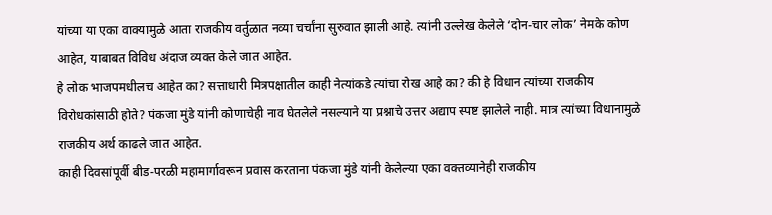यांच्या या एका वाक्यामुळे आता राजकीय वर्तुळात नव्या चर्चांना सुरुवात झाली आहे. त्यांनी उल्लेख केलेले ‘दोन-चार लोक’ नेमके कोण आहेत, याबाबत विविध अंदाज व्यक्त केले जात आहेत.
हे लोक भाजपमधीलच आहेत का? सत्ताधारी मित्रपक्षातील काही नेत्यांकडे त्यांचा रोख आहे का? की हे विधान त्यांच्या राजकीय विरोधकांसाठी होते? पंकजा मुंडे यांनी कोणाचेही नाव घेतलेले नसल्याने या प्रश्नाचे उत्तर अद्याप स्पष्ट झालेले नाही. मात्र त्यांच्या विधानामुळे राजकीय अर्थ काढले जात आहेत.
काही दिवसांपूर्वी बीड-परळी महामार्गावरून प्रवास करताना पंकजा मुंडे यांनी केलेल्या एका वक्तव्यानेही राजकीय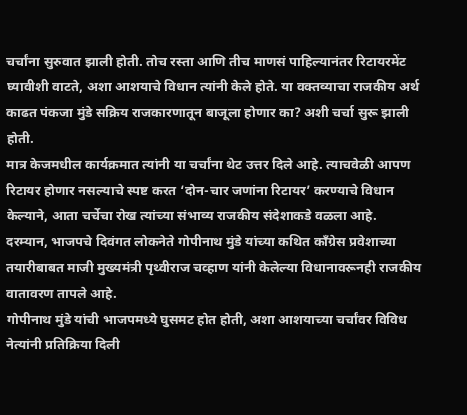चर्चांना सुरुवात झाली होती. तोच रस्ता आणि तीच माणसं पाहिल्यानंतर रिटायरमेंट घ्यावीशी वाटते, अशा आशयाचे विधान त्यांनी केले होते. या वक्तव्याचा राजकीय अर्थ काढत पंकजा मुंडे सक्रिय राजकारणातून बाजूला होणार का? अशी चर्चा सुरू झाली होती.
मात्र केजमधील कार्यक्रमात त्यांनी या चर्चांना थेट उत्तर दिले आहे. त्याचवेळी आपण रिटायर होणार नसल्याचे स्पष्ट करत ‘दोन-चार जणांना रिटायर’ करण्याचे विधान केल्याने, आता चर्चेचा रोख त्यांच्या संभाव्य राजकीय संदेशाकडे वळला आहे.
दरम्यान, भाजपचे दिवंगत लोकनेते गोपीनाथ मुंडे यांच्या कथित काँग्रेस प्रवेशाच्या तयारीबाबत माजी मुख्यमंत्री पृथ्वीराज चव्हाण यांनी केलेल्या विधानावरूनही राजकीय वातावरण तापले आहे.
गोपीनाथ मुंडे यांची भाजपमध्ये घुसमट होत होती, अशा आशयाच्या चर्चांवर विविध नेत्यांनी प्रतिक्रिया दिली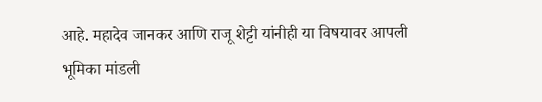आहे. महादेव जानकर आणि राजू शेट्टी यांनीही या विषयावर आपली भूमिका मांडली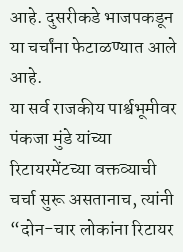आहे. दुसरीकडे भाजपकडून या चर्चांना फेटाळण्यात आले आहे.
या सर्व राजकीय पार्श्वभूमीवर पंकजा मुंडे यांच्या रिटायरमेंटच्या वक्तव्याची चर्चा सुरू असतानाच, त्यांनी “दोन-चार लोकांना रिटायर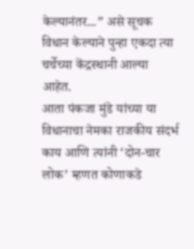केल्यानंतर...” असे सूचक विधान केल्याने पुन्हा एकदा त्या चर्चेच्या केंद्रस्थानी आल्या आहेत.
आता पंकजा मुंडे यांच्या या विधानाचा नेमका राजकीय संदर्भ काय आणि त्यांनी ‘दोन-चार लोक’ म्हणत कोणाकडे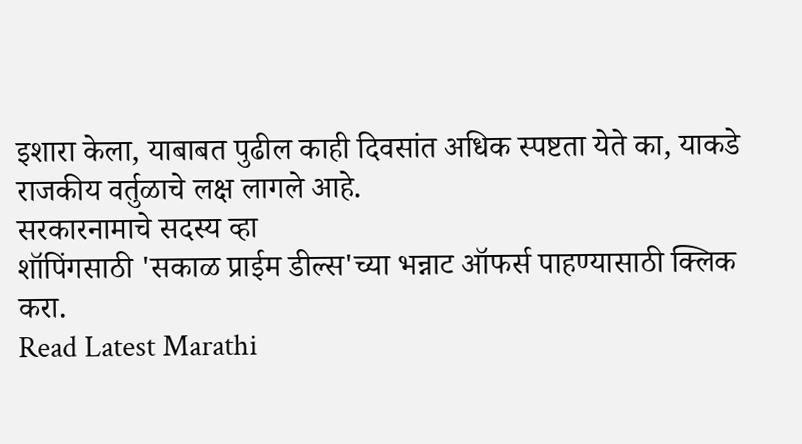इशारा केला, याबाबत पुढील काही दिवसांत अधिक स्पष्टता येते का, याकडे राजकीय वर्तुळाचे लक्ष लागले आहे.
सरकारनामाचे सदस्य व्हा
शॉपिंगसाठी 'सकाळ प्राईम डील्स'च्या भन्नाट ऑफर्स पाहण्यासाठी क्लिक करा.
Read Latest Marathi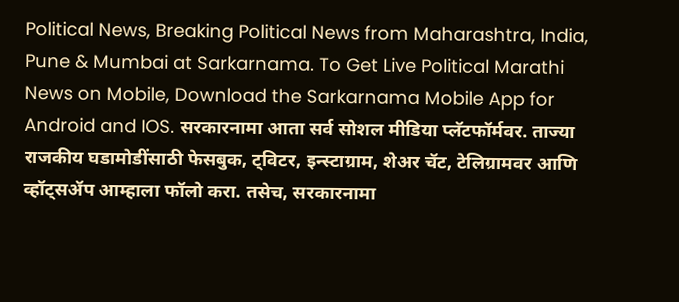Political News, Breaking Political News from Maharashtra, India, Pune & Mumbai at Sarkarnama. To Get Live Political Marathi News on Mobile, Download the Sarkarnama Mobile App for Android and IOS. सरकारनामा आता सर्व सोशल मीडिया प्लॅटफॉर्मवर. ताज्या राजकीय घडामोडींसाठी फेसबुक, ट्विटर, इन्स्टाग्राम, शेअर चॅट, टेलिग्रामवर आणि व्हॉट्सॲप आम्हाला फॉलो करा. तसेच, सरकारनामा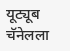यूट्यूब चॅनेलला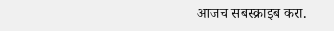आजच सबस्क्राइब करा.